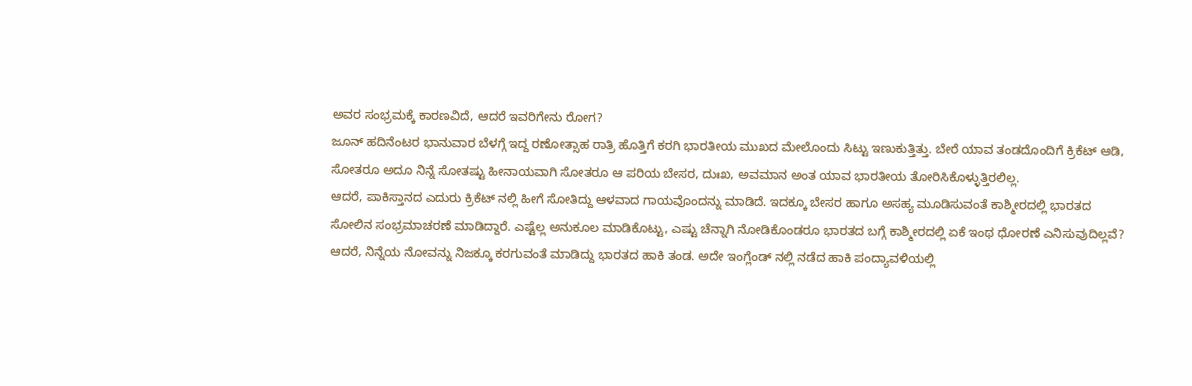ಅವರ ಸಂಭ್ರಮಕ್ಕೆ ಕಾರಣವಿದೆ, ಆದರೆ ಇವರಿಗೇನು ರೋಗ?
ಜೂನ್ ಹದಿನೆಂಟರ ಭಾನುವಾರ ಬೆಳಗ್ಗೆ ಇದ್ದ ರಣೋತ್ಸಾಹ ರಾತ್ರಿ ಹೊತ್ತಿಗೆ ಕರಗಿ ಭಾರತೀಯ ಮುಖದ ಮೇಲೊಂದು ಸಿಟ್ಟು ಇಣುಕುತ್ತಿತ್ತು. ಬೇರೆ ಯಾವ ತಂಡದೊಂದಿಗೆ ಕ್ರಿಕೆಟ್ ಆಡಿ, ಸೋತರೂ ಅದೂ ನಿನ್ನೆ ಸೋತಷ್ಟು ಹೀನಾಯವಾಗಿ ಸೋತರೂ ಆ ಪರಿಯ ಬೇಸರ, ದುಃಖ, ಅವಮಾನ ಅಂತ ಯಾವ ಭಾರತೀಯ ತೋರಿಸಿಕೊಳ್ಳುತ್ತಿರಲಿಲ್ಲ.
ಆದರೆ, ಪಾಕಿಸ್ತಾನದ ಎದುರು ಕ್ರಿಕೆಟ್ ನಲ್ಲಿ ಹೀಗೆ ಸೋತಿದ್ದು ಆಳವಾದ ಗಾಯವೊಂದನ್ನು ಮಾಡಿದೆ. ಇದಕ್ಕೂ ಬೇಸರ ಹಾಗೂ ಅಸಹ್ಯ ಮೂಡಿಸುವಂತೆ ಕಾಶ್ಮೀರದಲ್ಲಿ ಭಾರತದ ಸೋಲಿನ ಸಂಭ್ರಮಾಚರಣೆ ಮಾಡಿದ್ದಾರೆ. ಎಷ್ಟೆಲ್ಲ ಅನುಕೂಲ ಮಾಡಿಕೊಟ್ಟು, ಎಷ್ಟು ಚೆನ್ನಾಗಿ ನೋಡಿಕೊಂಡರೂ ಭಾರತದ ಬಗ್ಗೆ ಕಾಶ್ಮೀರದಲ್ಲಿ ಏಕೆ ಇಂಥ ಧೋರಣೆ ಎನಿಸುವುದಿಲ್ಲವೆ?
ಆದರೆ, ನಿನ್ನೆಯ ನೋವನ್ನು ನಿಜಕ್ಕೂ ಕರಗುವಂತೆ ಮಾಡಿದ್ದು ಭಾರತದ ಹಾಕಿ ತಂಡ. ಅದೇ ಇಂಗ್ಲೆಂಡ್ ನಲ್ಲಿ ನಡೆದ ಹಾಕಿ ಪಂದ್ಯಾವಳಿಯಲ್ಲಿ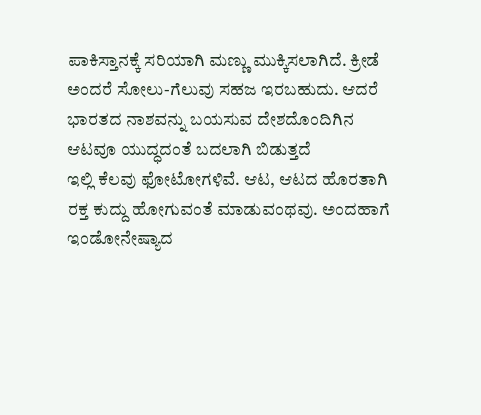ಪಾಕಿಸ್ತಾನಕ್ಕೆ ಸರಿಯಾಗಿ ಮಣ್ಣು ಮುಕ್ಕಿಸಲಾಗಿದೆ. ಕ್ರೀಡೆ ಅಂದರೆ ಸೋಲು-ಗೆಲುವು ಸಹಜ ಇರಬಹುದು. ಆದರೆ ಭಾರತದ ನಾಶವನ್ನು ಬಯಸುವ ದೇಶದೊಂದಿಗಿನ ಆಟವೂ ಯುದ್ಧದಂತೆ ಬದಲಾಗಿ ಬಿಡುತ್ತದೆ
ಇಲ್ಲಿ ಕೆಲವು ಫೋಟೋಗಳಿವೆ. ಆಟ, ಆಟದ ಹೊರತಾಗಿ ರಕ್ತ ಕುದ್ದು ಹೋಗುವಂತೆ ಮಾಡುವಂಥವು. ಅಂದಹಾಗೆ ಇಂಡೋನೇಷ್ಯಾದ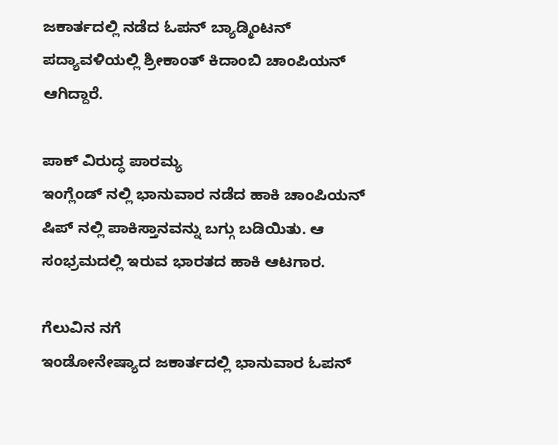ಜಕಾರ್ತದಲ್ಲಿ ನಡೆದ ಓಪನ್ ಬ್ಯಾಡ್ಮಿಂಟನ್ ಪದ್ಯಾವಳಿಯಲ್ಲಿ ಶ್ರೀಕಾಂತ್ ಕಿದಾಂಬಿ ಚಾಂಪಿಯನ್ ಆಗಿದ್ದಾರೆ.

ಪಾಕ್ ವಿರುದ್ಧ ಪಾರಮ್ಯ
ಇಂಗ್ಲೆಂಡ್ ನಲ್ಲಿ ಭಾನುವಾರ ನಡೆದ ಹಾಕಿ ಚಾಂಪಿಯನ್ ಷಿಪ್ ನಲ್ಲಿ ಪಾಕಿಸ್ತಾನವನ್ನು ಬಗ್ಗು ಬಡಿಯಿತು. ಆ ಸಂಭ್ರಮದಲ್ಲಿ ಇರುವ ಭಾರತದ ಹಾಕಿ ಆಟಗಾರ.

ಗೆಲುವಿನ ನಗೆ
ಇಂಡೋನೇಷ್ಯಾದ ಜಕಾರ್ತದಲ್ಲಿ ಭಾನುವಾರ ಓಪನ್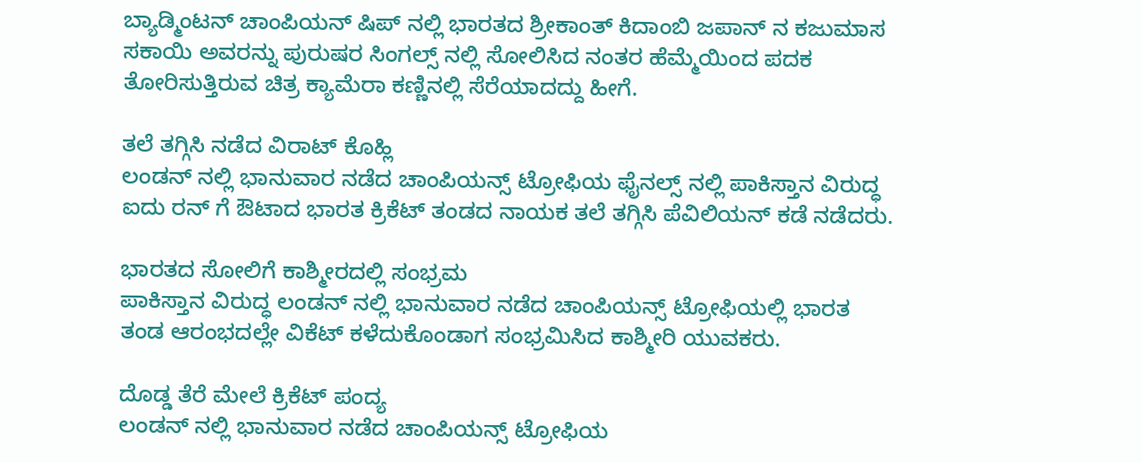ಬ್ಯಾಡ್ಮಿಂಟನ್ ಚಾಂಪಿಯನ್ ಷಿಪ್ ನಲ್ಲಿ ಭಾರತದ ಶ್ರೀಕಾಂತ್ ಕಿದಾಂಬಿ ಜಪಾನ್ ನ ಕಜುಮಾಸ ಸಕಾಯಿ ಅವರನ್ನು ಪುರುಷರ ಸಿಂಗಲ್ಸ್ ನಲ್ಲಿ ಸೋಲಿಸಿದ ನಂತರ ಹೆಮ್ಮೆಯಿಂದ ಪದಕ ತೋರಿಸುತ್ತಿರುವ ಚಿತ್ರ ಕ್ಯಾಮೆರಾ ಕಣ್ಣಿನಲ್ಲಿ ಸೆರೆಯಾದದ್ದು ಹೀಗೆ.

ತಲೆ ತಗ್ಗಿಸಿ ನಡೆದ ವಿರಾಟ್ ಕೊಹ್ಲಿ
ಲಂಡನ್ ನಲ್ಲಿ ಭಾನುವಾರ ನಡೆದ ಚಾಂಪಿಯನ್ಸ್ ಟ್ರೋಫಿಯ ಫೈನಲ್ಸ್ ನಲ್ಲಿ ಪಾಕಿಸ್ತಾನ ವಿರುದ್ಧ ಐದು ರನ್ ಗೆ ಔಟಾದ ಭಾರತ ಕ್ರಿಕೆಟ್ ತಂಡದ ನಾಯಕ ತಲೆ ತಗ್ಗಿಸಿ ಪೆವಿಲಿಯನ್ ಕಡೆ ನಡೆದರು.

ಭಾರತದ ಸೋಲಿಗೆ ಕಾಶ್ಮೀರದಲ್ಲಿ ಸಂಭ್ರಮ
ಪಾಕಿಸ್ತಾನ ವಿರುದ್ಧ ಲಂಡನ್ ನಲ್ಲಿ ಭಾನುವಾರ ನಡೆದ ಚಾಂಪಿಯನ್ಸ್ ಟ್ರೋಫಿಯಲ್ಲಿ ಭಾರತ ತಂಡ ಆರಂಭದಲ್ಲೇ ವಿಕೆಟ್ ಕಳೆದುಕೊಂಡಾಗ ಸಂಭ್ರಮಿಸಿದ ಕಾಶ್ಮೀರಿ ಯುವಕರು.

ದೊಡ್ಡ ತೆರೆ ಮೇಲೆ ಕ್ರಿಕೆಟ್ ಪಂದ್ಯ
ಲಂಡನ್ ನಲ್ಲಿ ಭಾನುವಾರ ನಡೆದ ಚಾಂಪಿಯನ್ಸ್ ಟ್ರೋಫಿಯ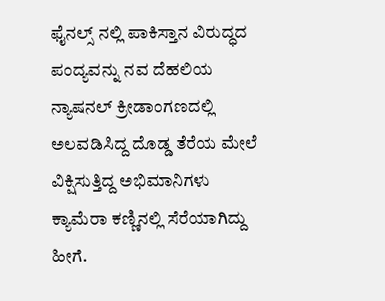ಫೈನಲ್ಸ್ ನಲ್ಲಿ ಪಾಕಿಸ್ತಾನ ವಿರುದ್ಧದ ಪಂದ್ಯವನ್ನು ನವ ದೆಹಲಿಯ ನ್ಯಾಷನಲ್ ಕ್ರೀಡಾಂಗಣದಲ್ಲಿ ಅಲವಡಿಸಿದ್ದ ದೊಡ್ಡ ತೆರೆಯ ಮೇಲೆ ವಿಕ್ಷಿಸುತ್ತಿದ್ದ ಅಭಿಮಾನಿಗಳು ಕ್ಯಾಮೆರಾ ಕಣ್ಣಿನಲ್ಲಿ ಸೆರೆಯಾಗಿದ್ದು ಹೀಗೆ.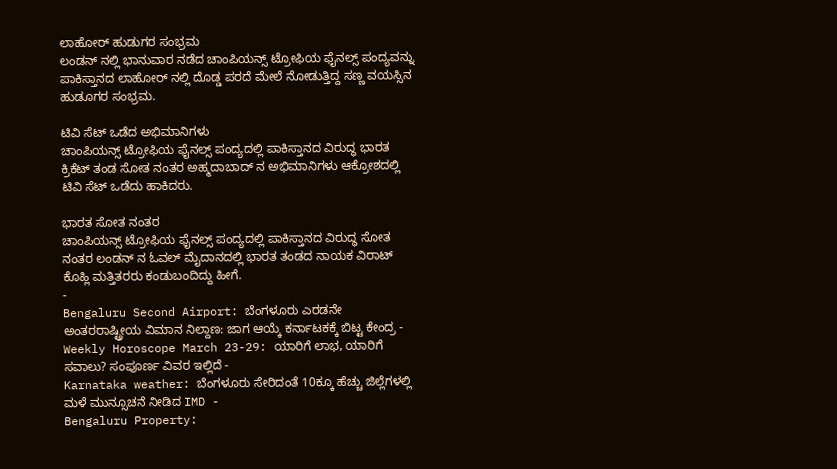ಲಾಹೋರ್ ಹುಡುಗರ ಸಂಭ್ರಮ
ಲಂಡನ್ ನಲ್ಲಿ ಭಾನುವಾರ ನಡೆದ ಚಾಂಪಿಯನ್ಸ್ ಟ್ರೋಫಿಯ ಫೈನಲ್ಸ್ ಪಂದ್ಯವನ್ನು ಪಾಕಿಸ್ತಾನದ ಲಾಹೋರ್ ನಲ್ಲಿ ದೊಡ್ಡ ಪರದೆ ಮೇಲೆ ನೋಡುತ್ತಿದ್ದ ಸಣ್ಣ ವಯಸ್ಸಿನ ಹುಡೂಗರ ಸಂಭ್ರಮ.

ಟಿವಿ ಸೆಟ್ ಒಡೆದ ಅಭಿಮಾನಿಗಳು
ಚಾಂಪಿಯನ್ಸ್ ಟ್ರೋಫಿಯ ಫೈನಲ್ಸ್ ಪಂದ್ಯದಲ್ಲಿ ಪಾಕಿಸ್ತಾನದ ವಿರುದ್ಧ ಭಾರತ ಕ್ರಿಕೆಟ್ ತಂಡ ಸೋತ ನಂತರ ಅಹ್ಮದಾಬಾದ್ ನ ಅಭಿಮಾನಿಗಳು ಆಕ್ರೋಶದಲ್ಲಿ ಟಿವಿ ಸೆಟ್ ಒಡೆದು ಹಾಕಿದರು.

ಭಾರತ ಸೋತ ನಂತರ
ಚಾಂಪಿಯನ್ಸ್ ಟ್ರೋಫಿಯ ಫೈನಲ್ಸ್ ಪಂದ್ಯದಲ್ಲಿ ಪಾಕಿಸ್ತಾನದ ವಿರುದ್ಧ ಸೋತ ನಂತರ ಲಂಡನ್ ನ ಓವಲ್ ಮೈದಾನದಲ್ಲಿ ಭಾರತ ತಂಡದ ನಾಯಕ ವಿರಾಟ್ ಕೊಹ್ಲಿ ಮತ್ತಿತರರು ಕಂಡುಬಂದಿದ್ದು ಹೀಗೆ.
-
Bengaluru Second Airport: ಬೆಂಗಳೂರು ಎರಡನೇ ಅಂತರರಾಷ್ಟ್ರೀಯ ವಿಮಾನ ನಿಲ್ದಾಣ: ಜಾಗ ಆಯ್ಕೆ ಕರ್ನಾಟಕಕ್ಕೆ ಬಿಟ್ಟ ಕೇಂದ್ರ -
Weekly Horoscope March 23-29: ಯಾರಿಗೆ ಲಾಭ, ಯಾರಿಗೆ ಸವಾಲು? ಸಂಪೂರ್ಣ ವಿವರ ಇಲ್ಲಿದೆ -
Karnataka weather: ಬೆಂಗಳೂರು ಸೇರಿದಂತೆ 10ಕ್ಕೂ ಹೆಚ್ಚು ಜಿಲ್ಲೆಗಳಲ್ಲಿ ಮಳೆ ಮುನ್ಸೂಚನೆ ನೀಡಿದ IMD -
Bengaluru Property: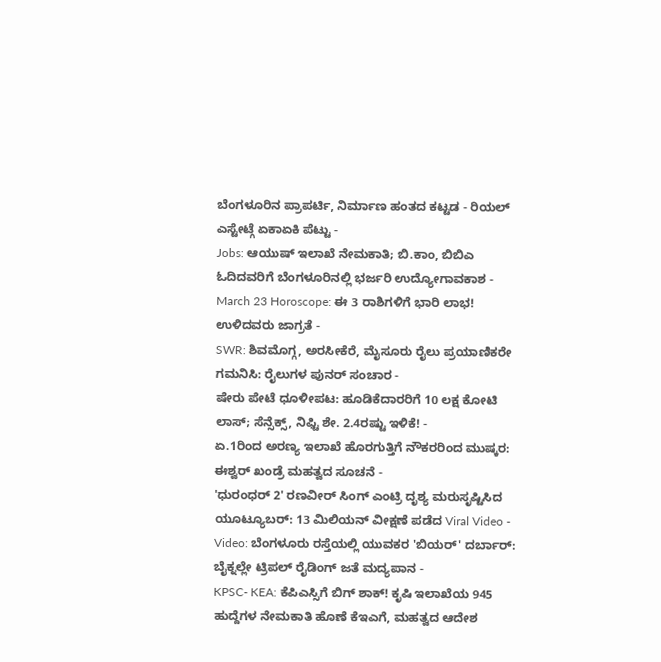ಬೆಂಗಳೂರಿನ ಪ್ರಾಪರ್ಟಿ, ನಿರ್ಮಾಣ ಹಂತದ ಕಟ್ಟಡ - ರಿಯಲ್ ಎಸ್ಟೇಟ್ಗೆ ಏಕಾಏಕಿ ಪೆಟ್ಟು -
Jobs: ಆಯುಷ್ ಇಲಾಖೆ ನೇಮಕಾತಿ; ಬಿ.ಕಾಂ, ಬಿಬಿಎ ಓದಿದವರಿಗೆ ಬೆಂಗಳೂರಿನಲ್ಲಿ ಭರ್ಜರಿ ಉದ್ಯೋಗಾವಕಾಶ -
March 23 Horoscope: ಈ 3 ರಾಶಿಗಳಿಗೆ ಭಾರಿ ಲಾಭ! ಉಳಿದವರು ಜಾಗ್ರತೆ -
SWR: ಶಿವಮೊಗ್ಗ, ಅರಸೀಕೆರೆ, ಮೈಸೂರು ರೈಲು ಪ್ರಯಾಣಿಕರೇ ಗಮನಿಸಿ: ರೈಲುಗಳ ಪುನರ್ ಸಂಚಾರ -
ಷೇರು ಪೇಟೆ ಧೂಳೀಪಟ: ಹೂಡಿಕೆದಾರರಿಗೆ 10 ಲಕ್ಷ ಕೋಟಿ ಲಾಸ್; ಸೆನ್ಸೆಕ್ಸ್, ನಿಫ್ಟಿ ಶೇ. 2.4ರಷ್ಟು ಇಳಿಕೆ! -
ಏ.1ರಿಂದ ಅರಣ್ಯ ಇಲಾಖೆ ಹೊರಗುತ್ತಿಗೆ ನೌಕರರಿಂದ ಮುಷ್ಕರ: ಈಶ್ವರ್ ಖಂಡ್ರೆ ಮಹತ್ವದ ಸೂಚನೆ -
'ಧುರಂಧರ್ 2' ರಣವೀರ್ ಸಿಂಗ್ ಎಂಟ್ರಿ ದೃಶ್ಯ ಮರುಸೃಷ್ಟಿಸಿದ ಯೂಟ್ಯೂಬರ್: 13 ಮಿಲಿಯನ್ ವೀಕ್ಷಣೆ ಪಡೆದ Viral Video -
Video: ಬೆಂಗಳೂರು ರಸ್ತೆಯಲ್ಲಿ ಯುವಕರ 'ಬಿಯರ್' ದರ್ಬಾರ್: ಬೈಕ್ನಲ್ಲೇ ಟ್ರಿಪಲ್ ರೈಡಿಂಗ್ ಜತೆ ಮದ್ಯಪಾನ -
KPSC- KEA: ಕೆಪಿಎಸ್ಸಿಗೆ ಬಿಗ್ ಶಾಕ್! ಕೃಷಿ ಇಲಾಖೆಯ 945 ಹುದ್ದೆಗಳ ನೇಮಕಾತಿ ಹೊಣೆ ಕೆಇಎಗೆ, ಮಹತ್ವದ ಆದೇಶ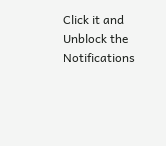Click it and Unblock the Notifications